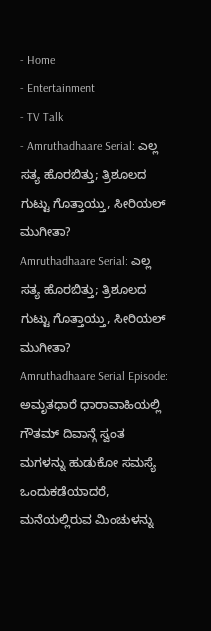- Home
- Entertainment
- TV Talk
- Amruthadhaare Serial: ಎಲ್ಲ ಸತ್ಯ ಹೊರಬಿತ್ತು; ತ್ರಿಶೂಲದ ಗುಟ್ಟು ಗೊತ್ತಾಯ್ತು, ಸೀರಿಯಲ್ ಮುಗೀತಾ?
Amruthadhaare Serial: ಎಲ್ಲ ಸತ್ಯ ಹೊರಬಿತ್ತು; ತ್ರಿಶೂಲದ ಗುಟ್ಟು ಗೊತ್ತಾಯ್ತು, ಸೀರಿಯಲ್ ಮುಗೀತಾ?
Amruthadhaare Serial Episode: ಅಮೃತಧಾರೆ ಧಾರಾವಾಹಿಯಲ್ಲಿ ಗೌತಮ್ ದಿವಾನ್ಗೆ ಸ್ವಂತ ಮಗಳನ್ನು ಹುಡುಕೋ ಸಮಸ್ಯೆ ಒಂದುಕಡೆಯಾದರೆ, ಮನೆಯಲ್ಲಿರುವ ಮಿಂಚುಳನ್ನು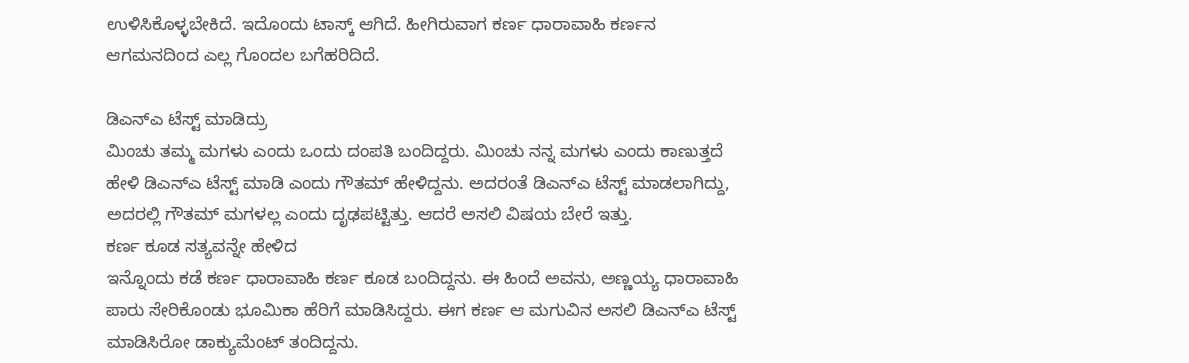ಉಳಿಸಿಕೊಳ್ಳಬೇಕಿದೆ. ಇದೊಂದು ಟಾಸ್ಕ್ ಆಗಿದೆ. ಹೀಗಿರುವಾಗ ಕರ್ಣ ಧಾರಾವಾಹಿ ಕರ್ಣನ ಆಗಮನದಿಂದ ಎಲ್ಲ ಗೊಂದಲ ಬಗೆಹರಿದಿದೆ.

ಡಿಎನ್ಎ ಟೆಸ್ಟ್ ಮಾಡಿದ್ರು
ಮಿಂಚು ತಮ್ಮ ಮಗಳು ಎಂದು ಒಂದು ದಂಪತಿ ಬಂದಿದ್ದರು. ಮಿಂಚು ನನ್ನ ಮಗಳು ಎಂದು ಕಾಣುತ್ತದೆ ಹೇಳಿ ಡಿಎನ್ಎ ಟೆಸ್ಟ್ ಮಾಡಿ ಎಂದು ಗೌತಮ್ ಹೇಳಿದ್ದನು. ಅದರಂತೆ ಡಿಎನ್ಎ ಟೆಸ್ಟ್ ಮಾಡಲಾಗಿದ್ದು, ಅದರಲ್ಲಿ ಗೌತಮ್ ಮಗಳಲ್ಲ ಎಂದು ದೃಢಪಟ್ಟಿತ್ತು. ಆದರೆ ಅಸಲಿ ವಿಷಯ ಬೇರೆ ಇತ್ತು.
ಕರ್ಣ ಕೂಡ ಸತ್ಯವನ್ನೇ ಹೇಳಿದ
ಇನ್ನೊಂದು ಕಡೆ ಕರ್ಣ ಧಾರಾವಾಹಿ ಕರ್ಣ ಕೂಡ ಬಂದಿದ್ದನು. ಈ ಹಿಂದೆ ಅವನು, ಅಣ್ಣಯ್ಯ ಧಾರಾವಾಹಿ ಪಾರು ಸೇರಿಕೊಂಡು ಭೂಮಿಕಾ ಹೆರಿಗೆ ಮಾಡಿಸಿದ್ದರು. ಈಗ ಕರ್ಣ ಆ ಮಗುವಿನ ಅಸಲಿ ಡಿಎನ್ಎ ಟೆಸ್ಟ್ ಮಾಡಿಸಿರೋ ಡಾಕ್ಯುಮೆಂಟ್ ತಂದಿದ್ದನು.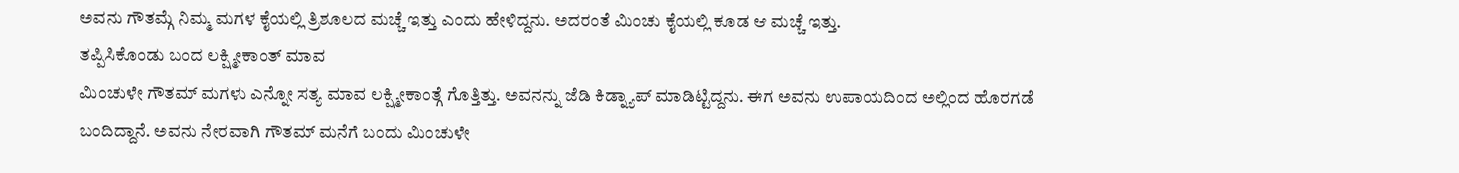ಅವನು ಗೌತಮ್ಗೆ ನಿಮ್ಮ ಮಗಳ ಕೈಯಲ್ಲಿ ತ್ರಿಶೂಲದ ಮಚ್ಚೆ ಇತ್ತು ಎಂದು ಹೇಳಿದ್ದನು. ಅದರಂತೆ ಮಿಂಚು ಕೈಯಲ್ಲಿ ಕೂಡ ಆ ಮಚ್ಚೆ ಇತ್ತು.
ತಪ್ಪಿಸಿಕೊಂಡು ಬಂದ ಲಕ್ಷ್ಮೀಕಾಂತ್ ಮಾವ
ಮಿಂಚುಳೇ ಗೌತಮ್ ಮಗಳು ಎನ್ನೋ ಸತ್ಯ ಮಾವ ಲಕ್ಷ್ಮೀಕಾಂತ್ಗೆ ಗೊತ್ತಿತ್ತು. ಅವನನ್ನು ಜೆಡಿ ಕಿಡ್ನ್ಯಾಪ್ ಮಾಡಿಟ್ಟಿದ್ದನು. ಈಗ ಅವನು ಉಪಾಯದಿಂದ ಅಲ್ಲಿಂದ ಹೊರಗಡೆ ಬಂದಿದ್ದಾನೆ. ಅವನು ನೇರವಾಗಿ ಗೌತಮ್ ಮನೆಗೆ ಬಂದು ಮಿಂಚುಳೇ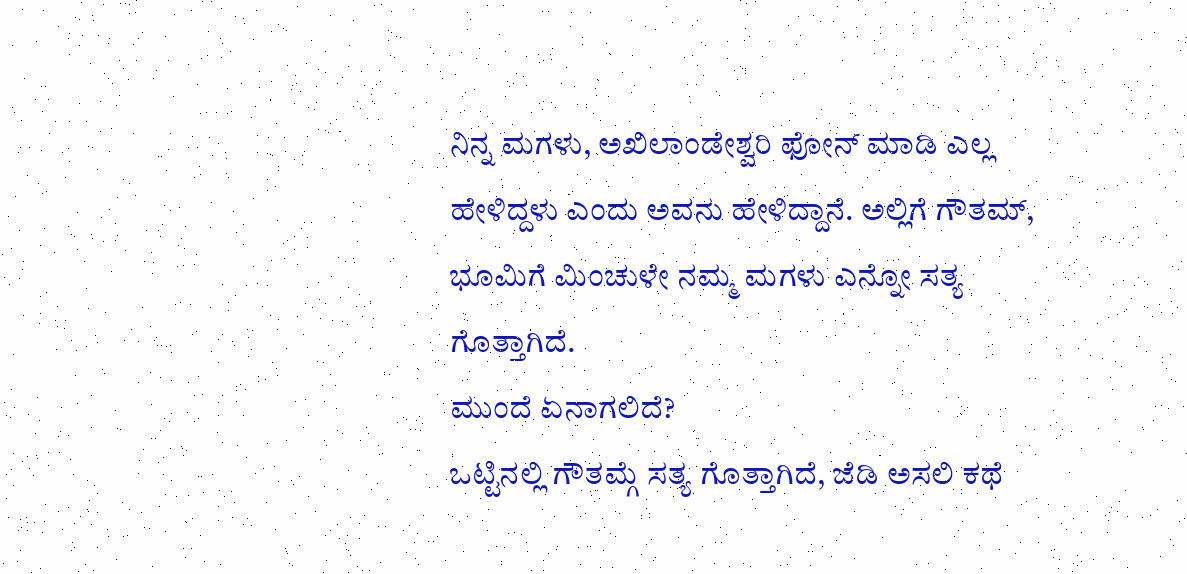ನಿನ್ನ ಮಗಳು, ಅಖಿಲಾಂಡೇಶ್ವರಿ ಫೋನ್ ಮಾಡಿ ಎಲ್ಲ ಹೇಳಿದ್ದಳು ಎಂದು ಅವನು ಹೇಳಿದ್ದಾನೆ. ಅಲ್ಲಿಗೆ ಗೌತಮ್, ಭೂಮಿಗೆ ಮಿಂಚುಳೇ ನಮ್ಮ ಮಗಳು ಎನ್ನೋ ಸತ್ಯ ಗೊತ್ತಾಗಿದೆ.
ಮುಂದೆ ಏನಾಗಲಿದೆ?
ಒಟ್ಟಿನಲ್ಲಿ ಗೌತಮ್ಗೆ ಸತ್ಯ ಗೊತ್ತಾಗಿದೆ, ಜೆಡಿ ಅಸಲಿ ಕಥೆ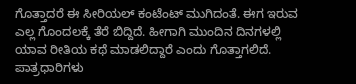ಗೊತ್ತಾದರೆ ಈ ಸೀರಿಯಲ್ ಕಂಟೆಂಟ್ ಮುಗಿದಂತೆ. ಈಗ ಇರುವ ಎಲ್ಲ ಗೊಂದಲಕ್ಕೆ ತೆರೆ ಬಿದ್ದಿದೆ. ಹೀಗಾಗಿ ಮುಂದಿನ ದಿನಗಳಲ್ಲಿ ಯಾವ ರೀತಿಯ ಕಥೆ ಮಾಡಲಿದ್ದಾರೆ ಎಂದು ಗೊತ್ತಾಗಲಿದೆ.
ಪಾತ್ರಧಾರಿಗಳು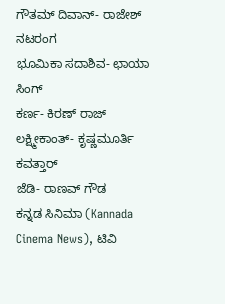ಗೌತಮ್ ದಿವಾನ್- ರಾಜೇಶ್ ನಟರಂಗ
ಭೂಮಿಕಾ ಸದಾಶಿವ- ಛಾಯಾ ಸಿಂಗ್
ಕರ್ಣ- ಕಿರಣ್ ರಾಜ್
ಲಕ್ಷ್ಮೀಕಾಂತ್- ಕೃಷ್ಣಮೂರ್ತಿ ಕವತ್ತಾರ್
ಜೆಡಿ- ರಾಣವ್ ಗೌಡ
ಕನ್ನಡ ಸಿನಿಮಾ (Kannada Cinema News), ಟಿವಿ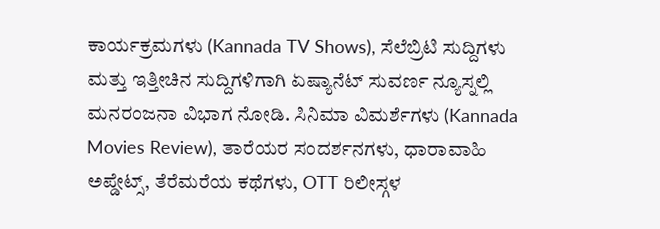ಕಾರ್ಯಕ್ರಮಗಳು (Kannada TV Shows), ಸೆಲೆಬ್ರಿಟಿ ಸುದ್ದಿಗಳು ಮತ್ತು ಇತ್ತೀಚಿನ ಸುದ್ದಿಗಳಿಗಾಗಿ ಏಷ್ಯಾನೆಟ್ ಸುವರ್ಣ ನ್ಯೂಸ್ನಲ್ಲಿ ಮನರಂಜನಾ ವಿಭಾಗ ನೋಡಿ. ಸಿನಿಮಾ ವಿಮರ್ಶೆಗಳು (Kannada Movies Review), ತಾರೆಯರ ಸಂದರ್ಶನಗಳು, ಧಾರಾವಾಹಿ ಅಪ್ಡೇಟ್ಸ್, ತೆರೆಮರೆಯ ಕಥೆಗಳು, OTT ರಿಲೀಸ್ಗಳ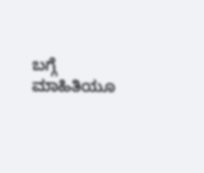ಬಗ್ಗೆ ಮಾಹಿತಿಯೂ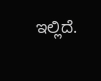ಇಲ್ಲಿದೆ.